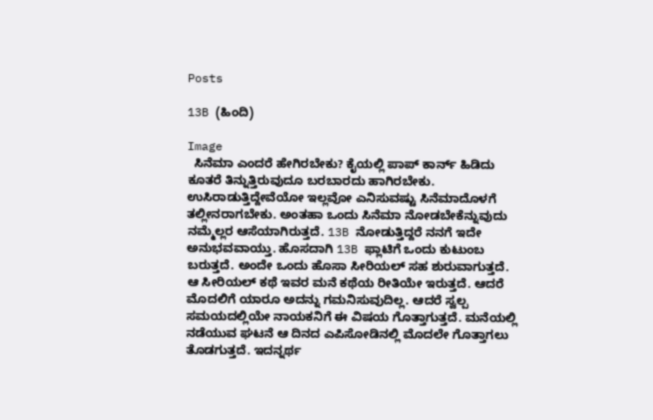Posts

13B (ಹಿಂದಿ)

Image
  ಸಿನೆಮಾ ಎಂದರೆ ಹೇಗಿರಬೇಕು? ಕೈಯಲ್ಲಿ ಪಾಪ್ ಕಾರ್ನ್ ಹಿಡಿದು ಕೂತರೆ ತಿನ್ನುತ್ತಿರುವುದೂ ಬರಬಾರದು ಹಾಗಿರಬೇಕು. ಉಸಿರಾಡುತ್ತಿದ್ದೇವೆಯೋ ಇಲ್ಲವೋ ಎನಿಸುವಷ್ಟು ಸಿನೆಮಾದೊಳಗೆ ತಲ್ಲೀನರಾಗಬೇಕು. ಅಂತಹಾ ಒಂದು ಸಿನೆಮಾ ನೋಡಬೇಕೆನ್ನುವುದು ನಮ್ಮೆಲ್ಲರ ಆಸೆಯಾಗಿರುತ್ತದೆ. 13B ನೋಡುತ್ತಿದ್ದರೆ ನನಗೆ ಇದೇ ಅನುಭವವಾಯ್ತು. ಹೊಸದಾಗಿ 13B ಫ್ಲಾಟಿಗೆ ಒಂದು ಕುಟುಂಬ ಬರುತ್ತದೆ. ಅಂದೇ ಒಂದು ಹೊಸಾ ಸೀರಿಯಲ್ ಸಹ ಶುರುವಾಗುತ್ತದೆ. ಆ ಸೀರಿಯಲ್ ಕಥೆ ಇವರ ಮನೆ ಕಥೆಯ ರೀತಿಯೇ ಇರುತ್ತದೆ. ಆದರೆ ಮೊದಲಿಗೆ ಯಾರೂ ಅದನ್ನು ಗಮನಿಸುವುದಿಲ್ಲ. ಆದರೆ ಸ್ವಲ್ಪ ಸಮಯದಲ್ಲಿಯೇ ನಾಯಕನಿಗೆ ಈ ವಿಷಯ ಗೊತ್ತಾಗುತ್ತದೆ. ಮನೆಯಲ್ಲಿ ನಡೆಯುವ ಘಟನೆ ಆ ದಿನದ ಎಪಿಸೋಡಿನಲ್ಲಿ ಮೊದಲೇ ಗೊತ್ತಾಗಲು ತೊಡಗುತ್ತದೆ. ಇದನ್ನರ್ಥ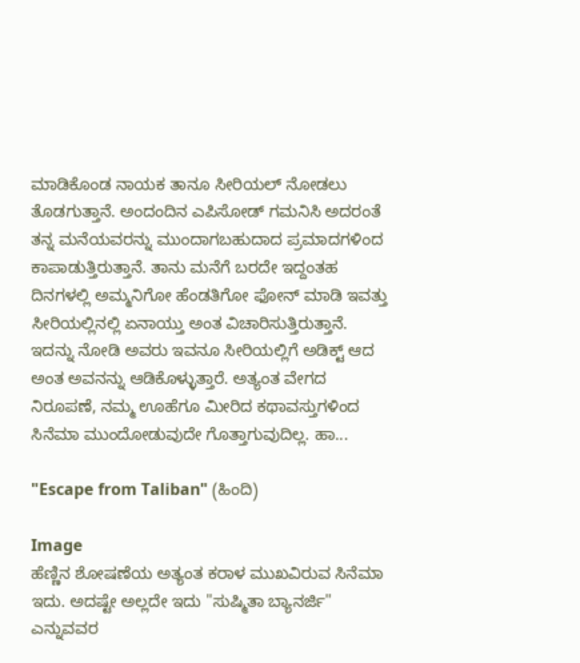ಮಾಡಿಕೊಂಡ ನಾಯಕ ತಾನೂ ಸೀರಿಯಲ್ ನೋಡಲು ತೊಡಗುತ್ತಾನೆ. ಅಂದಂದಿನ ಎಪಿಸೋಡ್ ಗಮನಿಸಿ ಅದರಂತೆ ತನ್ನ ಮನೆಯವರನ್ನು ಮುಂದಾಗಬಹುದಾದ ಪ್ರಮಾದಗಳಿಂದ ಕಾಪಾಡುತ್ತಿರುತ್ತಾನೆ. ತಾನು ಮನೆಗೆ ಬರದೇ ಇದ್ದಂತಹ ದಿನಗಳಲ್ಲಿ ಅಮ್ಮನಿಗೋ ಹೆಂಡತಿಗೋ ಫೋನ್ ಮಾಡಿ ಇವತ್ತು ಸೀರಿಯಲ್ಲಿನಲ್ಲಿ ಏನಾಯ್ತು ಅಂತ ವಿಚಾರಿಸುತ್ತಿರುತ್ತಾನೆ. ಇದನ್ನು ನೋಡಿ ಅವರು ಇವನೂ ಸೀರಿಯಲ್ಲಿಗೆ ಅಡಿಕ್ಟ್ ಆದ ಅಂತ ಅವನನ್ನು ಆಡಿಕೊಳ್ಳುತ್ತಾರೆ. ಅತ್ಯಂತ ವೇಗದ ನಿರೂಪಣೆ, ನಮ್ಮ ಊಹೆಗೂ ಮೀರಿದ ಕಥಾವಸ್ತುಗಳಿಂದ ಸಿನೆಮಾ ಮುಂದೋಡುವುದೇ ಗೊತ್ತಾಗುವುದಿಲ್ಲ. ಹಾ...

"Escape from Taliban" (ಹಿಂದಿ)

Image
ಹೆಣ್ಣಿನ ಶೋಷಣೆಯ ಅತ್ಯಂತ ಕರಾಳ ಮುಖವಿರುವ ಸಿನೆಮಾ ಇದು. ಅದಷ್ಟೇ ಅಲ್ಲದೇ ಇದು "ಸುಷ್ಮಿತಾ ಬ್ಯಾನರ್ಜಿ" ಎನ್ನುವವರ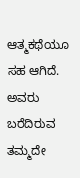ಆತ್ಮಕಥೆಯೂ ಸಹ ಆಗಿದೆ. ಅವರು ಬರೆದಿರುವ ತಮ್ಮದೇ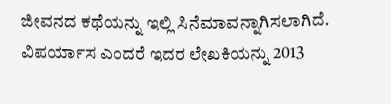ಜೀವನದ ಕಥೆಯನ್ನು ಇಲ್ಲಿ ಸಿನೆಮಾವನ್ನಾಗಿಸಲಾಗಿದೆ. ವಿಪರ್ಯಾಸ ಎಂದರೆ ಇದರ ಲೇಖಕಿಯನ್ನು 2013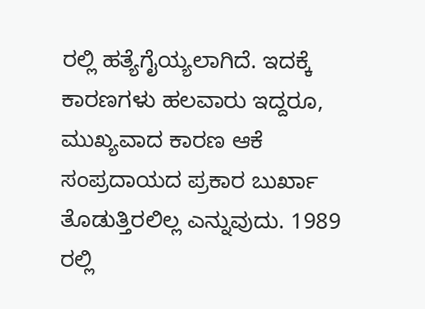ರಲ್ಲಿ ಹತ್ಯೆಗೈಯ್ಯಲಾಗಿದೆ. ಇದಕ್ಕೆ ಕಾರಣಗಳು ಹಲವಾರು ಇದ್ದರೂ, ಮುಖ್ಯವಾದ ಕಾರಣ ಆಕೆ ಸಂಪ್ರದಾಯದ ಪ್ರಕಾರ ಬುರ್ಖಾ ತೊಡುತ್ತಿರಲಿಲ್ಲ ಎನ್ನುವುದು. 1989 ರಲ್ಲಿ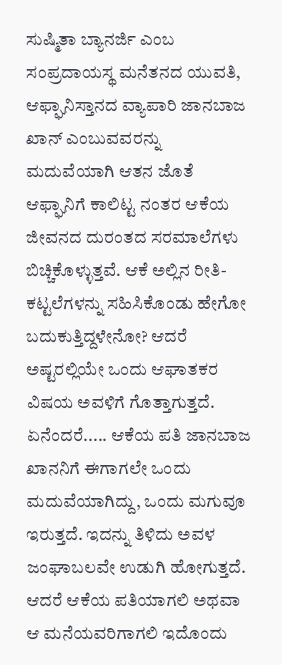ಸುಷ್ಮಿತಾ ಬ್ಯಾನರ್ಜಿ ಎಂಬ ಸಂಪ್ರದಾಯಸ್ಥ ಮನೆತನದ ಯುವತಿ, ಆಫ್ಘಾನಿಸ್ತಾನದ ವ್ಯಾಪಾರಿ ಜಾನಬಾಜ ಖಾನ್ ಎಂಬುವವರನ್ನು ಮದುವೆಯಾಗಿ ಆತನ ಜೊತೆ ಆಫ್ಘಾನಿಗೆ ಕಾಲಿಟ್ಟ ನಂತರ ಆಕೆಯ ಜೀವನದ ದುರಂತದ ಸರಮಾಲೆಗಳು ಬಿಚ್ಚಿಕೊಳ್ಳುತ್ತವೆ. ಆಕೆ ಅಲ್ಲಿನ ರೀತಿ-ಕಟ್ಟಲೆಗಳನ್ನು ಸಹಿಸಿಕೊಂಡು ಹೇಗೋ ಬದುಕುತ್ತಿದ್ದಳೇನೋ? ಆದರೆ ಅಷ್ಟರಲ್ಲಿಯೇ ಒಂದು ಆಘಾತಕರ ವಿಷಯ ಅವಳಿಗೆ ಗೊತ್ತಾಗುತ್ತದೆ. ಏನೆಂದರೆ..... ಆಕೆಯ ಪತಿ ಜಾನಬಾಜ ಖಾನನಿಗೆ ಈಗಾಗಲೇ ಒಂದು ಮದುವೆಯಾಗಿದ್ದು, ಒಂದು ಮಗುವೂ ಇರುತ್ತದೆ. ಇದನ್ನು ತಿಳಿದು ಅವಳ ಜಂಘಾಬಲವೇ ಉಡುಗಿ ಹೋಗುತ್ತದೆ. ಆದರೆ ಆಕೆಯ ಪತಿಯಾಗಲಿ ಅಥವಾ ಆ ಮನೆಯವರಿಗಾಗಲಿ ಇದೊಂದು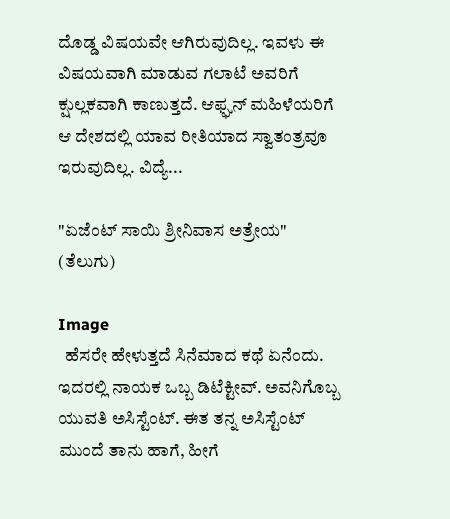ದೊಡ್ಡ ವಿಷಯವೇ ಆಗಿರುವುದಿಲ್ಲ. ಇವಳು ಈ ವಿಷಯವಾಗಿ ಮಾಡುವ ಗಲಾಟೆ ಅವರಿಗೆ ಕ್ಷುಲ್ಲಕವಾಗಿ ಕಾಣುತ್ತದೆ. ಆಫ್ಘನ್ ಮಹಿಳೆಯರಿಗೆ ಆ ದೇಶದಲ್ಲಿ ಯಾವ ರೀತಿಯಾದ ಸ್ವಾತಂತ್ರವೂ ಇರುವುದಿಲ್ಲ. ವಿದ್ಯೆ...

"ಏಜೆಂಟ್ ಸಾಯಿ ಶ್ರೀನಿವಾಸ ಅತ್ರೇಯ" (ತೆಲುಗು)

Image
  ಹೆಸರೇ ಹೇಳುತ್ತದೆ ಸಿನೆಮಾದ ಕಥೆ ಏನೆಂದು. ಇದರಲ್ಲಿ ನಾಯಕ ಒಬ್ಬ ಡಿಟೆಕ್ಟೀವ್. ಅವನಿಗೊಬ್ಬ ಯುವತಿ ಅಸಿಸ್ಟೆಂಟ್. ಈತ ತನ್ನ ಅಸಿಸ್ಟೆಂಟ್ ಮುಂದೆ ತಾನು ಹಾಗೆ, ಹೀಗೆ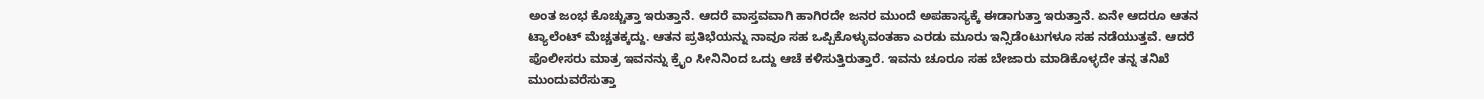ಅಂತ ಜಂಭ ಕೊಚ್ಚುತ್ತಾ ಇರುತ್ತಾನೆ. ಆದರೆ ವಾಸ್ತವವಾಗಿ ಹಾಗಿರದೇ ಜನರ ಮುಂದೆ ಅಪಹಾಸ್ಯಕ್ಕೆ ಈಡಾಗುತ್ತಾ ಇರುತ್ತಾನೆ. ಏನೇ ಆದರೂ ಆತನ ಟ್ಯಾಲೆಂಟ್‌ ಮೆಚ್ಚತಕ್ಕದ್ದು. ಆತನ ಪ್ರತಿಭೆಯನ್ನು ನಾವೂ ಸಹ ಒಪ್ಪಿಕೊಳ್ಳುವಂತಹಾ ಎರಡು ಮೂರು ಇನ್ಸಿಡೆಂಟುಗಳೂ ಸಹ ನಡೆಯುತ್ತವೆ. ಆದರೆ ಪೊಲೀಸರು ಮಾತ್ರ ಇವನನ್ನು ಕ್ರೈಂ ಸೀನಿನಿಂದ ಒದ್ದು ಆಚೆ ಕಳಿಸುತ್ತಿರುತ್ತಾರೆ. ಇವನು ಚೂರೂ ಸಹ ಬೇಜಾರು ಮಾಡಿಕೊಳ್ಳದೇ ತನ್ನ ತನಿಖೆ ಮುಂದುವರೆಸುತ್ತಾ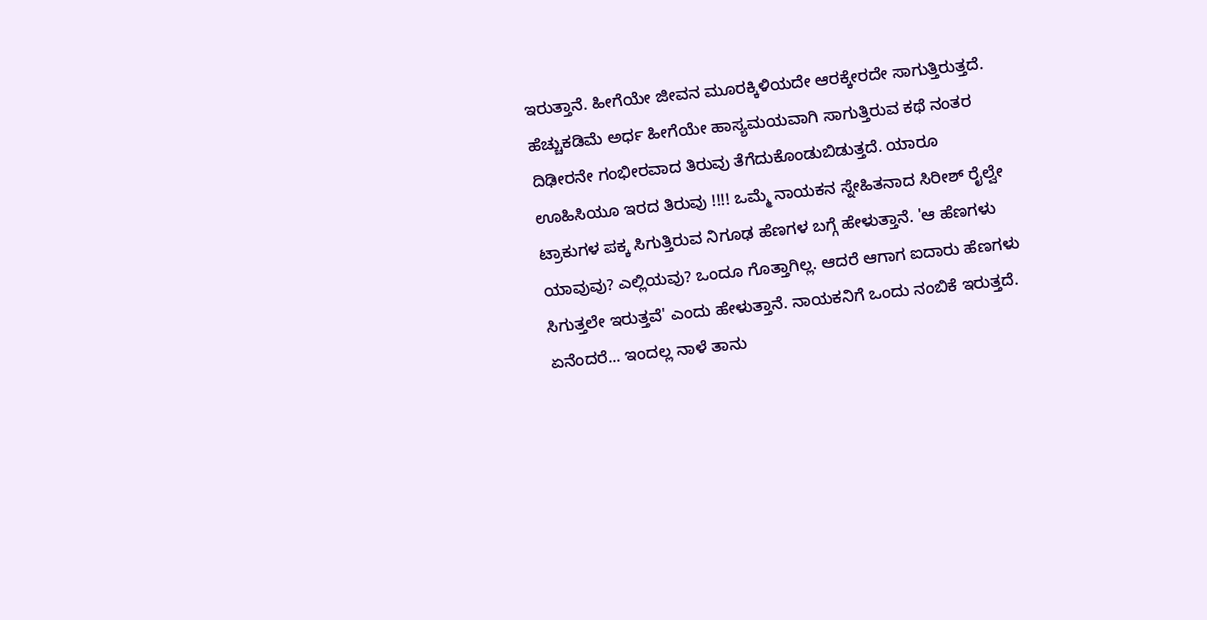ಇರುತ್ತಾನೆ. ಹೀಗೆಯೇ ಜೀವನ ಮೂರಕ್ಕಿಳಿಯದೇ ಆರಕ್ಕೇರದೇ ಸಾಗುತ್ತಿರುತ್ತದೆ. ಹೆಚ್ಚುಕಡಿಮೆ ಅರ್ಧ ಹೀಗೆಯೇ ಹಾಸ್ಯಮಯವಾಗಿ ಸಾಗುತ್ತಿರುವ ಕಥೆ ನಂತರ ದಿಢೀರನೇ ಗಂಭೀರವಾದ ತಿರುವು ತೆಗೆದುಕೊಂಡುಬಿಡುತ್ತದೆ. ಯಾರೂ ಊಹಿಸಿಯೂ ಇರದ ತಿರುವು !!!! ಒಮ್ಮೆ ನಾಯಕನ ಸ್ನೇಹಿತನಾದ ಸಿರೀಶ್ ರೈಲ್ವೇ ಟ್ರಾಕುಗಳ ಪಕ್ಕ ಸಿಗುತ್ತಿರುವ ನಿಗೂಢ ಹೆಣಗಳ ಬಗ್ಗೆ ಹೇಳುತ್ತಾನೆ. 'ಆ ಹೆಣಗಳು ಯಾವುವು? ಎಲ್ಲಿಯವು? ಒಂದೂ ಗೊತ್ತಾಗಿಲ್ಲ. ಆದರೆ ಆಗಾಗ ಐದಾರು ಹೆಣಗಳು ಸಿಗುತ್ತಲೇ ಇರುತ್ತವೆ' ಎಂದು ಹೇಳುತ್ತಾನೆ. ನಾಯಕನಿಗೆ ಒಂದು ನಂಬಿಕೆ ಇರುತ್ತದೆ. ಏನೆಂದರೆ... ಇಂದಲ್ಲ ನಾಳೆ ತಾನು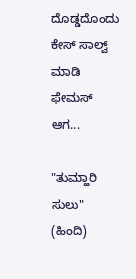ದೊಡ್ಡದೊಂದು ಕೇಸ್ ಸಾಲ್ವ್ ಮಾಡಿ ಫೇಮಸ್ ಆಗ...

"ತುಮ್ಹಾರಿ ಸುಲು" (ಹಿಂದಿ)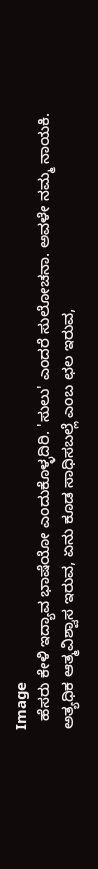Image
  ಹೆಸರು ಕೇಳಿ ಇದ್ಯಾವ ಭಾಷೆಯೋ ಎಂದುಕೊಳ್ಳದಿರಿ. 'ಸುಲು' ಎಂದರೆ ಸುಲೋಚನಾ. ಅವಳೇ ನಮ್ಮ ನಾಯಕಿ. ಅತ್ಯಧಿಕ ಆತ್ಮವಿಶ್ವಾಸ ಇರುವ, ಏನು ಕೂಡ ಸಾಧಿಸಬಲ್ಲೆ ಎಂಬ ಛಲ ಇರುವ,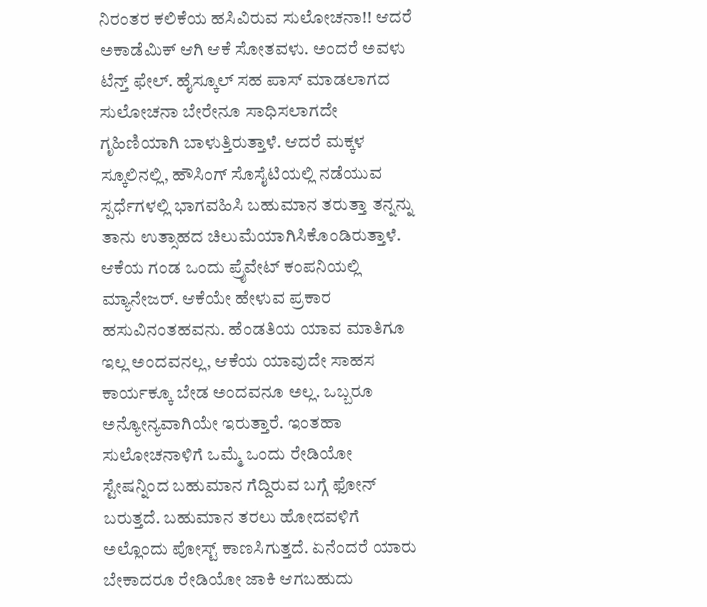ನಿರಂತರ ಕಲಿಕೆಯ ಹಸಿವಿರುವ ಸುಲೋಚನಾ!! ಆದರೆ ಅಕಾಡೆಮಿಕ್ ಆಗಿ ಆಕೆ ಸೋತವಳು. ಅಂದರೆ ಅವಳು ಟೆನ್ತ್ ಫೇಲ್. ಹೈಸ್ಕೂಲ್ ಸಹ ಪಾಸ್ ಮಾಡಲಾಗದ ಸುಲೋಚನಾ ಬೇರೇನೂ ಸಾಧಿಸಲಾಗದೇ ಗೃಹಿಣಿಯಾಗಿ ಬಾಳುತ್ತಿರುತ್ತಾಳೆ. ಆದರೆ ಮಕ್ಕಳ ಸ್ಕೂಲಿನಲ್ಲಿ, ಹೌಸಿಂಗ್ ಸೊಸೈಟಿಯಲ್ಲಿ ನಡೆಯುವ ಸ್ಪರ್ಧೆಗಳಲ್ಲಿ ಭಾಗವಹಿಸಿ ಬಹುಮಾನ ತರುತ್ತಾ ತನ್ನನ್ನು ತಾನು ಉತ್ಸಾಹದ ಚಿಲುಮೆಯಾಗಿಸಿಕೊಂಡಿರುತ್ತಾಳೆ. ಆಕೆಯ ಗಂಡ ಒಂದು ಪ್ರೈವೇಟ್ ಕಂಪನಿಯಲ್ಲಿ ಮ್ಯಾನೇಜರ್. ಆಕೆಯೇ ಹೇಳುವ ಪ್ರಕಾರ ಹಸುವಿನಂತಹವನು. ಹೆಂಡತಿಯ ಯಾವ ಮಾತಿಗೂ ಇಲ್ಲ ಅಂದವನಲ್ಲ, ಆಕೆಯ ಯಾವುದೇ ಸಾಹಸ ಕಾರ್ಯಕ್ಕೂ ಬೇಡ ಅಂದವನೂ ಅಲ್ಲ. ಒಬ್ಬರೂ ಅನ್ಯೋನ್ಯವಾಗಿಯೇ ಇರುತ್ತಾರೆ. ಇಂತಹಾ ಸುಲೋಚನಾಳಿಗೆ ಒಮ್ಮೆ ಒಂದು ರೇಡಿಯೋ ಸ್ಟೇಷನ್ನಿಂದ ಬಹುಮಾನ ಗೆದ್ದಿರುವ ಬಗ್ಗೆ ಫೋನ್ ಬರುತ್ತದೆ. ಬಹುಮಾನ ತರಲು ಹೋದವಳಿಗೆ ಅಲ್ಲೊಂದು ಪೋಸ್ಟ್ ಕಾಣಸಿಗುತ್ತದೆ. ಏನೆಂದರೆ ಯಾರು ಬೇಕಾದರೂ ರೇಡಿಯೋ ಜಾಕಿ ಆಗಬಹುದು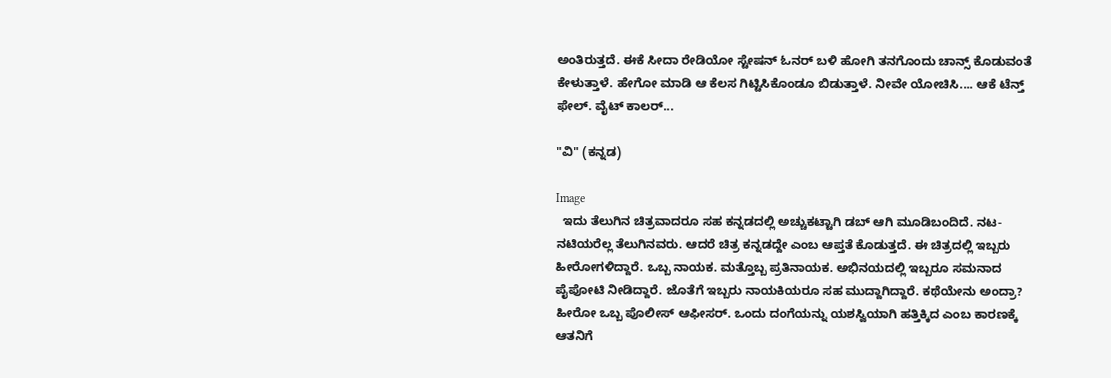ಅಂತಿರುತ್ತದೆ. ಈಕೆ ಸೀದಾ ರೇಡಿಯೋ ಸ್ಟೇಷನ್ ಓನರ್ ಬಳಿ ಹೋಗಿ ತನಗೊಂದು ಚಾನ್ಸ್ ಕೊಡುವಂತೆ ಕೇಳುತ್ತಾಳೆ. ಹೇಗೋ ಮಾಡಿ ಆ ಕೆಲಸ ಗಿಟ್ಟಿಸಿಕೊಂಡೂ ಬಿಡುತ್ತಾಳೆ. ನೀವೇ ಯೋಚಿಸಿ.... ಆಕೆ ಟೆನ್ತ್ ಫೇಲ್. ವೈಟ್ ಕಾಲರ್...

"ವಿ" (ಕನ್ನಡ)

Image
  ಇದು ತೆಲುಗಿನ ಚಿತ್ರವಾದರೂ ಸಹ ಕನ್ನಡದಲ್ಲಿ ಅಚ್ಚುಕಟ್ಟಾಗಿ ಡಬ್ ಆಗಿ ಮೂಡಿಬಂದಿದೆ. ನಟ-ನಟಿಯರೆಲ್ಲ ತೆಲುಗಿನವರು. ಆದರೆ ಚಿತ್ರ ಕನ್ನಡದ್ದೇ ಎಂಬ ಆಪ್ತತೆ ಕೊಡುತ್ತದೆ. ಈ ಚಿತ್ರದಲ್ಲಿ ಇಬ್ಬರು ಹೀರೋಗಳಿದ್ದಾರೆ. ಒಬ್ಬ ನಾಯಕ. ಮತ್ತೊಬ್ಬ ಪ್ರತಿನಾಯಕ. ಅಭಿನಯದಲ್ಲಿ ಇಬ್ಬರೂ ಸಮನಾದ ಪೈಪೋಟಿ ನೀಡಿದ್ದಾರೆ. ಜೊತೆಗೆ ಇಬ್ಬರು ನಾಯಕಿಯರೂ ಸಹ ಮುದ್ದಾಗಿದ್ದಾರೆ. ಕಥೆಯೇನು ಅಂದ್ರಾ? ಹೀರೋ ಒಬ್ಬ ಪೊಲೀಸ್ ಆಫೀಸರ್. ಒಂದು ದಂಗೆಯನ್ನು ಯಶಸ್ವಿಯಾಗಿ ಹತ್ತಿಕ್ಕಿದ ಎಂಬ ಕಾರಣಕ್ಕೆ ಆತನಿಗೆ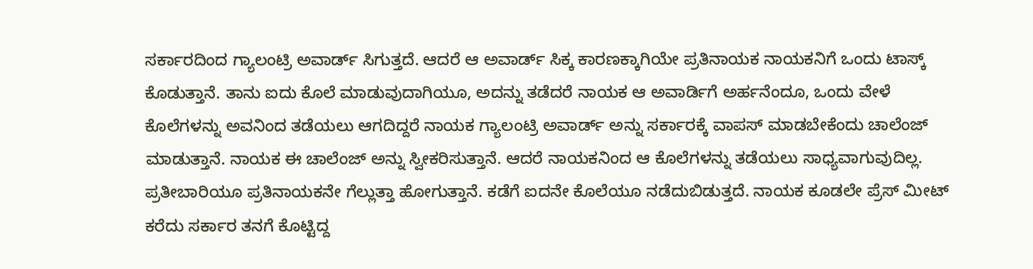ಸರ್ಕಾರದಿಂದ ಗ್ಯಾಲಂಟ್ರಿ ಅವಾರ್ಡ್ ಸಿಗುತ್ತದೆ. ಆದರೆ ಆ ಅವಾರ್ಡ್ ಸಿಕ್ಕ ಕಾರಣಕ್ಕಾಗಿಯೇ ಪ್ರತಿನಾಯಕ ನಾಯಕನಿಗೆ ಒಂದು ಟಾಸ್ಕ್ ಕೊಡುತ್ತಾನೆ. ತಾನು ಐದು ಕೊಲೆ ಮಾಡುವುದಾಗಿಯೂ, ಅದನ್ನು ತಡೆದರೆ ನಾಯಕ ಆ ಅವಾರ್ಡಿಗೆ ಅರ್ಹನೆಂದೂ, ಒಂದು ವೇಳೆ ಕೊಲೆಗಳನ್ನು ಅವನಿಂದ ತಡೆಯಲು ಆಗದಿದ್ದರೆ ನಾಯಕ ಗ್ಯಾಲಂಟ್ರಿ ಅವಾರ್ಡ್ ಅನ್ನು ಸರ್ಕಾರಕ್ಕೆ ವಾಪಸ್ ಮಾಡಬೇಕೆಂದು ಚಾಲೆಂಜ್ ಮಾಡುತ್ತಾನೆ. ನಾಯಕ ಈ ಚಾಲೆಂಜ್ ಅನ್ನು ಸ್ವೀಕರಿಸುತ್ತಾನೆ. ಆದರೆ ನಾಯಕನಿಂದ ಆ ಕೊಲೆಗಳನ್ನು ತಡೆಯಲು ಸಾಧ್ಯವಾಗುವುದಿಲ್ಲ. ಪ್ರತೀಬಾರಿಯೂ ಪ್ರತಿನಾಯಕನೇ ಗೆಲ್ಲುತ್ತಾ ಹೋಗುತ್ತಾನೆ. ಕಡೆಗೆ ಐದನೇ ಕೊಲೆಯೂ ನಡೆದುಬಿಡುತ್ತದೆ. ನಾಯಕ ಕೂಡಲೇ ಪ್ರೆಸ್ ಮೀಟ್ ಕರೆದು ಸರ್ಕಾರ ತನಗೆ ಕೊಟ್ಟಿದ್ದ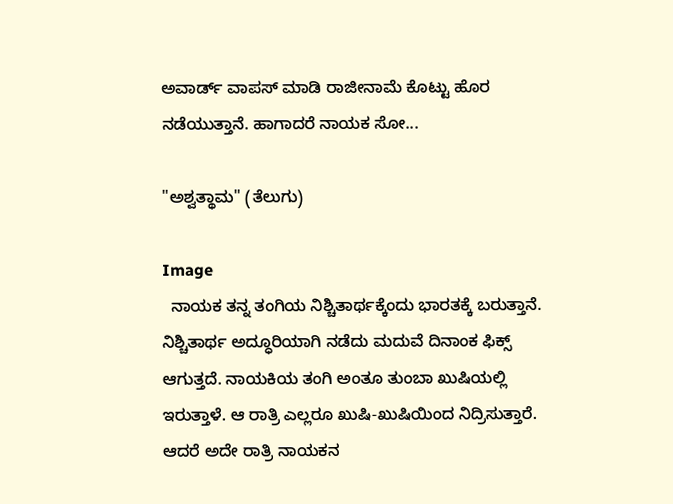ಅವಾರ್ಡ್ ವಾಪಸ್ ಮಾಡಿ ರಾಜೀನಾಮೆ ಕೊಟ್ಟು ಹೊರ ನಡೆಯುತ್ತಾನೆ. ಹಾಗಾದರೆ ನಾಯಕ ಸೋ...

"ಅಶ್ವತ್ಥಾಮ" (ತೆಲುಗು)

Image
  ನಾಯಕ ತನ್ನ ತಂಗಿಯ ನಿಶ್ಚಿತಾರ್ಥಕ್ಕೆಂದು ಭಾರತಕ್ಕೆ ಬರುತ್ತಾನೆ. ನಿಶ್ಚಿತಾರ್ಥ ಅದ್ಧೂರಿಯಾಗಿ ನಡೆದು ಮದುವೆ ದಿನಾಂಕ‌ ಫಿಕ್ಸ್ ಆಗುತ್ತದೆ. ನಾಯಕಿಯ ತಂಗಿ ಅಂತೂ ತುಂಬಾ ಖುಷಿಯಲ್ಲಿ ಇರುತ್ತಾಳೆ. ಆ ರಾತ್ರಿ ಎಲ್ಲರೂ ಖುಷಿ-ಖುಷಿಯಿಂದ ನಿದ್ರಿಸುತ್ತಾರೆ. ಆದರೆ ಅದೇ ರಾತ್ರಿ ನಾಯಕನ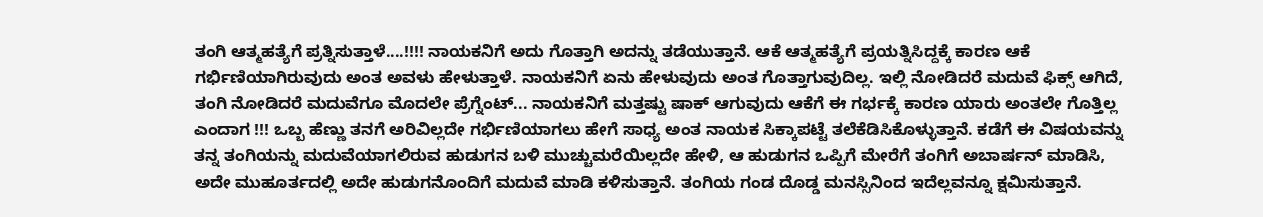ತಂಗಿ ಆತ್ಮಹತ್ಯೆಗೆ ಪ್ರತ್ನಿಸುತ್ತಾಳೆ....!!!! ನಾಯಕನಿಗೆ ಅದು ಗೊತ್ತಾಗಿ ಅದನ್ನು ತಡೆಯುತ್ತಾನೆ. ಆಕೆ ಆತ್ಮಹತ್ಯೆಗೆ ಪ್ರಯತ್ನಿಸಿದ್ದಕ್ಕೆ ಕಾರಣ ಆಕೆ ಗರ್ಭಿಣಿಯಾಗಿರುವುದು ಅಂತ ಅವಳು ಹೇಳುತ್ತಾಳೆ. ನಾಯಕನಿಗೆ ಏನು ಹೇಳುವುದು ಅಂತ ಗೊತ್ತಾಗುವುದಿಲ್ಲ. ಇಲ್ಲಿ ನೋಡಿದರೆ ಮದುವೆ ಫಿಕ್ಸ್ ಆಗಿದೆ, ತಂಗಿ ನೋಡಿದರೆ ಮದುವೆಗೂ ಮೊದಲೇ ಪ್ರೆಗ್ನೆಂಟ್... ನಾಯಕನಿಗೆ ಮತ್ತಷ್ಟು ಷಾಕ್ ಆಗುವುದು ಆಕೆಗೆ ಈ ಗರ್ಭಕ್ಕೆ ಕಾರಣ ಯಾರು ಅಂತಲೇ ಗೊತ್ತಿಲ್ಲ ಎಂದಾಗ !!! ಒಬ್ಬ ಹೆಣ್ಣು ತನಗೆ ಅರಿವಿಲ್ಲದೇ ಗರ್ಭಿಣಿಯಾಗಲು ಹೇಗೆ ಸಾಧ್ಯ ಅಂತ ನಾಯಕ ಸಿಕ್ಕಾಪಟ್ಟೆ ತಲೆಕೆಡಿಸಿಕೊಳ್ಳುತ್ತಾನೆ. ಕಡೆಗೆ ಈ ವಿಷಯವನ್ನು ತನ್ನ ತಂಗಿಯನ್ನು ಮದುವೆಯಾಗಲಿರುವ ಹುಡುಗನ ಬಳಿ ಮುಚ್ಚುಮರೆಯಿಲ್ಲದೇ ಹೇಳಿ, ಆ ಹುಡುಗನ ಒಪ್ಪಿಗೆ ಮೇರೆಗೆ ತಂಗಿಗೆ ಅಬಾರ್ಷನ್ ಮಾಡಿಸಿ, ಅದೇ ಮುಹೂರ್ತದಲ್ಲಿ ಅದೇ ಹುಡುಗನೊಂದಿಗೆ ಮದುವೆ ಮಾಡಿ ಕಳಿಸುತ್ತಾನೆ. ತಂಗಿಯ ಗಂಡ ದೊಡ್ಡ ಮನಸ್ಸಿನಿಂದ ಇದೆಲ್ಲವನ್ನೂ ಕ್ಷಮಿಸುತ್ತಾನೆ.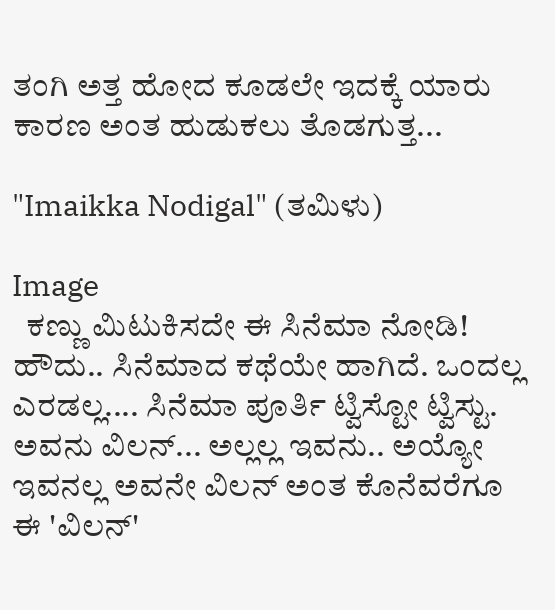ತಂಗಿ ಅತ್ತ ಹೋದ ಕೂಡಲೇ ಇದಕ್ಕೆ ಯಾರು ಕಾರಣ ಅಂತ ಹುಡುಕಲು ತೊಡಗುತ್ತ...

"Imaikka Nodigal" (ತಮಿಳು)

Image
  ಕಣ್ಣು ಮಿಟುಕಿಸದೇ ಈ ಸಿನೆಮಾ ನೋಡಿ! ಹೌದು.. ಸಿನೆಮಾದ ಕಥೆಯೇ ಹಾಗಿದೆ. ಒಂದಲ್ಲ ಎರಡಲ್ಲ.... ಸಿನೆಮಾ ಪೂರ್ತಿ ಟ್ವಿಸ್ಟೋ ಟ್ವಿಸ್ಟು. ಅವನು ವಿಲನ್... ಅಲ್ಲಲ್ಲ ಇವನು.. ಅಯ್ಯೋ ಇವನಲ್ಲ ಅವನೇ ವಿಲನ್ ಅಂತ ಕೊನೆವರೆಗೂ ಈ 'ವಿಲನ್'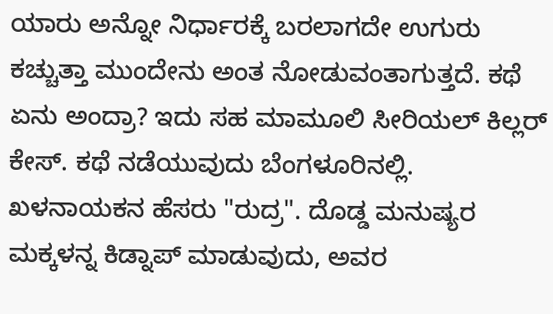ಯಾರು ಅನ್ನೋ ನಿರ್ಧಾರಕ್ಕೆ ಬರಲಾಗದೇ ಉಗುರು ಕಚ್ಚುತ್ತಾ ಮುಂದೇನು ಅಂತ ನೋಡುವಂತಾಗುತ್ತದೆ. ಕಥೆ ಏನು ಅಂದ್ರಾ? ಇದು ಸಹ ಮಾಮೂಲಿ ಸೀರಿಯಲ್ ಕಿಲ್ಲರ್ ಕೇಸ್. ಕಥೆ ನಡೆಯುವುದು ಬೆಂಗಳೂರಿನಲ್ಲಿ. ಖಳನಾಯಕನ ಹೆಸರು "ರುದ್ರ". ದೊಡ್ಡ ಮನುಷ್ಯರ ಮಕ್ಕಳನ್ನ ಕಿಡ್ನಾಪ್ ಮಾಡುವುದು, ಅವರ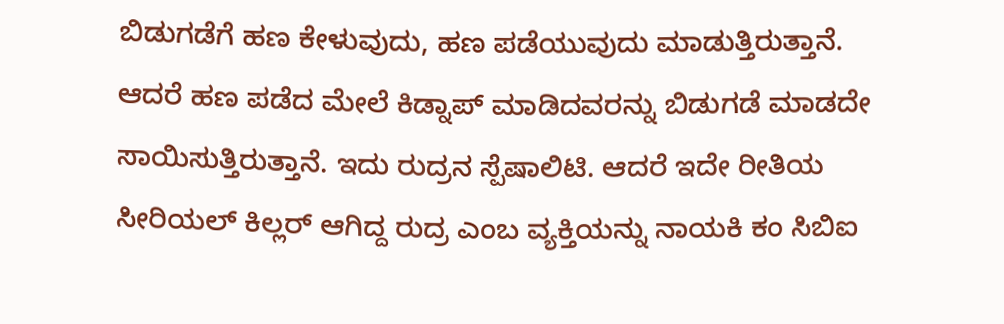ಬಿಡುಗಡೆಗೆ ಹಣ ಕೇಳುವುದು, ಹಣ ಪಡೆಯುವುದು ಮಾಡುತ್ತಿರುತ್ತಾನೆ. ಆದರೆ ಹಣ ಪಡೆದ ಮೇಲೆ ಕಿಡ್ನಾಪ್ ಮಾಡಿದವರನ್ನು ಬಿಡುಗಡೆ ಮಾಡದೇ ಸಾಯಿಸುತ್ತಿರುತ್ತಾನೆ. ಇದು ರುದ್ರನ ಸ್ಪೆಷಾಲಿಟಿ. ಆದರೆ ಇದೇ ರೀತಿಯ ಸೀರಿಯಲ್ ಕಿಲ್ಲರ್ ಆಗಿದ್ದ ರುದ್ರ ಎಂಬ ವ್ಯಕ್ತಿಯನ್ನು ನಾಯಕಿ ಕಂ ಸಿಬಿಐ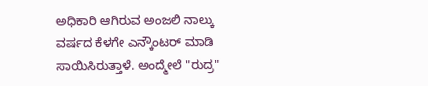ಅಧಿಕಾರಿ ಆಗಿರುವ ಅಂಜಲಿ ನಾಲ್ಕು ವರ್ಷದ ಕೆಳಗೇ ಎನ್ಕೌಂಟರ್ ಮಾಡಿ ಸಾಯಿಸಿರುತ್ತಾಳೆ. ಅಂದ್ಮೇಲೆ "ರುದ್ರ"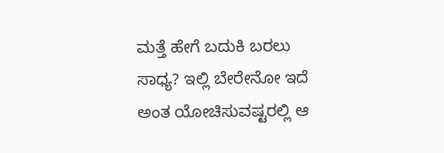ಮತ್ತೆ ಹೇಗೆ ಬದುಕಿ ಬರಲು ಸಾಧ್ಯ? ಇಲ್ಲಿ ಬೇರೇನೋ ಇದೆ ಅಂತ ಯೋಚಿಸುವಷ್ಟರಲ್ಲಿ ಆ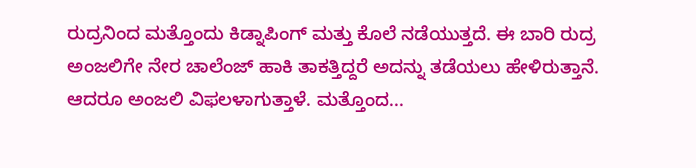ರುದ್ರನಿಂದ ಮತ್ತೊಂದು ಕಿಡ್ನಾಪಿಂಗ್ ಮತ್ತು ಕೊಲೆ ನಡೆಯುತ್ತದೆ. ಈ ಬಾರಿ ರುದ್ರ ಅಂಜಲಿಗೇ ನೇರ ಚಾಲೆಂಜ್ ಹಾಕಿ ತಾಕತ್ತಿದ್ದರೆ ಅದನ್ನು ತಡೆಯಲು ಹೇಳಿರುತ್ತಾನೆ. ಆದರೂ ಅಂಜಲಿ ವಿಫಲಳಾಗುತ್ತಾಳೆ. ಮತ್ತೊಂದ...